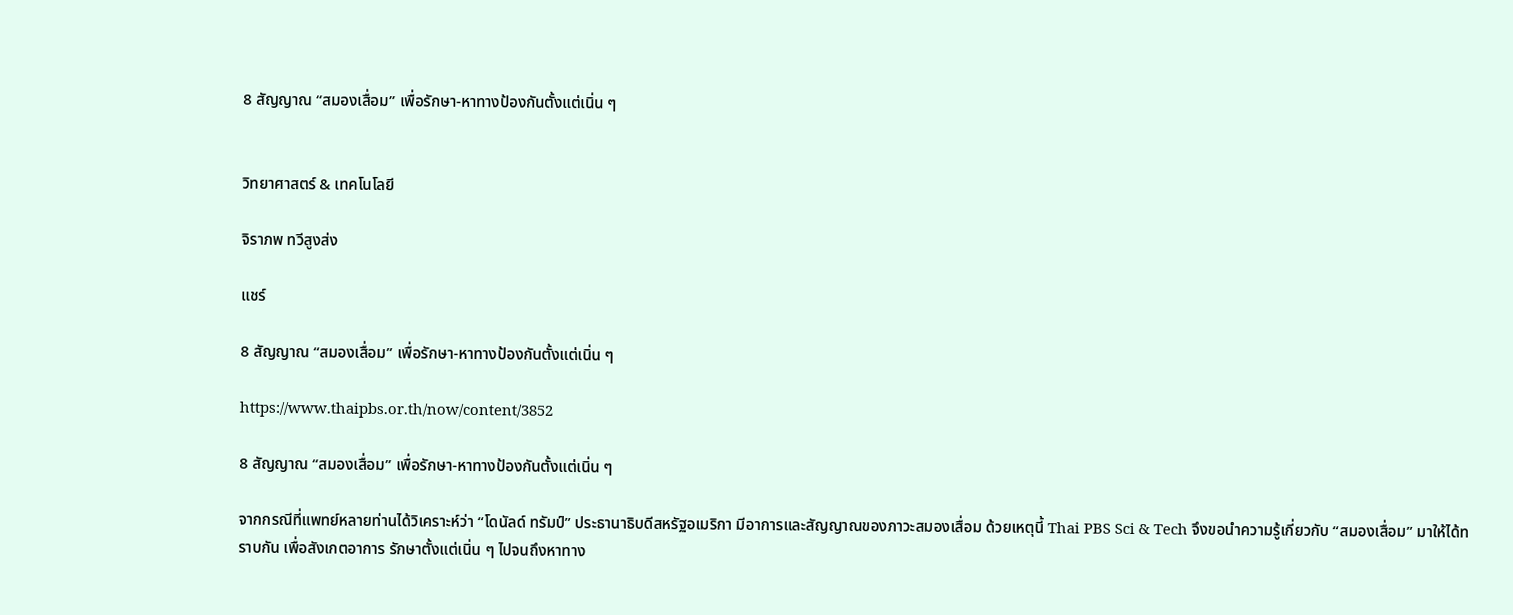8 สัญญาณ “สมองเสื่อม” เพื่อรักษา-หาทางป้องกันตั้งแต่เนิ่น ๆ


วิทยาศาสตร์ & เทคโนโลยี

จิราภพ ทวีสูงส่ง

แชร์

8 สัญญาณ “สมองเสื่อม” เพื่อรักษา-หาทางป้องกันตั้งแต่เนิ่น ๆ

https://www.thaipbs.or.th/now/content/3852

8 สัญญาณ “สมองเสื่อม” เพื่อรักษา-หาทางป้องกันตั้งแต่เนิ่น ๆ

จากกรณีที่แพทย์หลายท่านได้วิเคราะห์ว่า “โดนัลด์ ทรัมป์” ประธานาธิบดีสหรัฐอเมริกา มีอาการและสัญญาณของภาวะสมองเสื่อม ด้วยเหตุนี้ Thai PBS Sci & Tech จึงขอนำความรู้เกี่ยวกับ “สมองเสื่อม” มาให้ได้ทราบกัน เพื่อสังเกตอาการ รักษาตั้งแต่เนิ่น ๆ ไปจนถึงหาทาง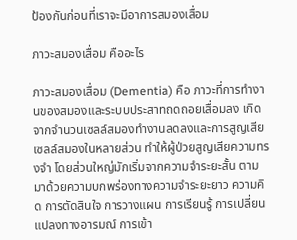ป้องกันก่อนที่เราจะมีอาการสมองเสื่อม

ภาวะสมองเสื่อม คืออะไร

ภาวะสมองเสื่อม (Dementia) คือ ภาวะที่การทำงานของสมองและระบบประสาทถดถอยเสื่อมลง เกิดจากจำนวนเซลล์สมองทำงานลดลงและการสูญเสียเซลล์สมองในหลายส่วน ทำให้ผู้ป่วยสูญเสียความทรงจำ โดยส่วนใหญ่มักเริ่มจากความจำระยะสั้น ตามมาด้วยความบกพร่องทางความจำระยะยาว ความคิด การตัดสินใจ การวางแผน การเรียนรู้ การเปลี่ยนแปลงทางอารมณ์ การเข้า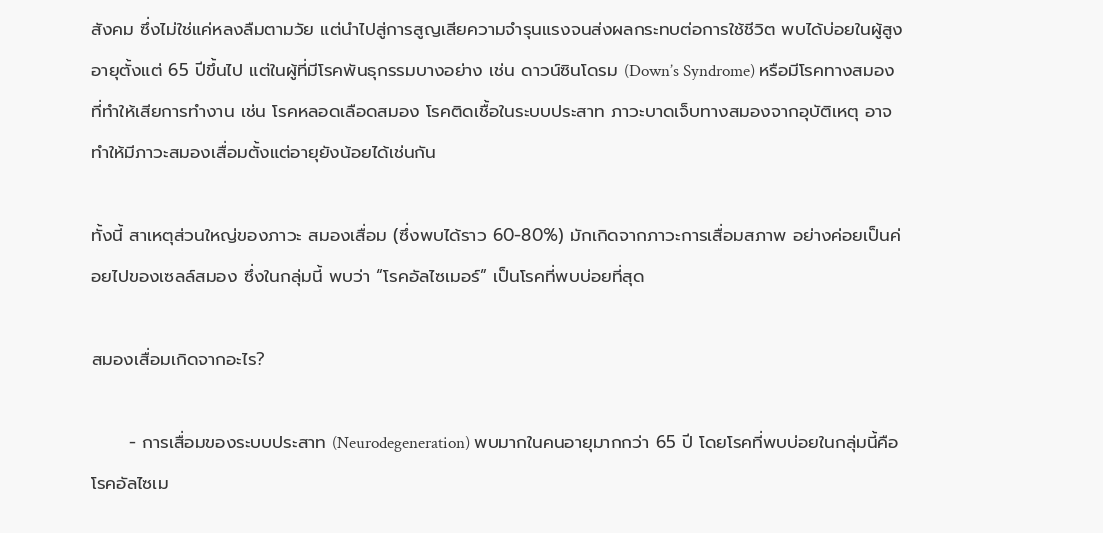สังคม ซึ่งไม่ใช่แค่หลงลืมตามวัย แต่นำไปสู่การสูญเสียความจำรุนแรงจนส่งผลกระทบต่อการใช้ชีวิต พบได้บ่อยในผู้สูงอายุตั้งแต่ 65 ปีขึ้นไป แต่ในผู้ที่มีโรคพันธุกรรมบางอย่าง เช่น ดาวน์ซินโดรม (Down’s Syndrome) หรือมีโรคทางสมองที่ทำให้เสียการทำงาน เช่น โรคหลอดเลือดสมอง โรคติดเชื้อในระบบประสาท ภาวะบาดเจ็บทางสมองจากอุบัติเหตุ อาจทำให้มีภาวะสมองเสื่อมตั้งแต่อายุยังน้อยได้เช่นกัน

ทั้งนี้ สาเหตุส่วนใหญ่ของภาวะ สมองเสื่อม (ซึ่งพบได้ราว 60-80%) มักเกิดจากภาวะการเสื่อมสภาพ อย่างค่อยเป็นค่อยไปของเซลล์สมอง ซึ่งในกลุ่มนี้ พบว่า “โรคอัลไซเมอร์” เป็นโรคที่พบบ่อยที่สุด

สมองเสื่อมเกิดจากอะไร?

      - การเสื่อมของระบบประสาท (Neurodegeneration) พบมากในคนอายุมากกว่า 65 ปี โดยโรคที่พบบ่อยในกลุ่มนี้คือ โรคอัลไซเม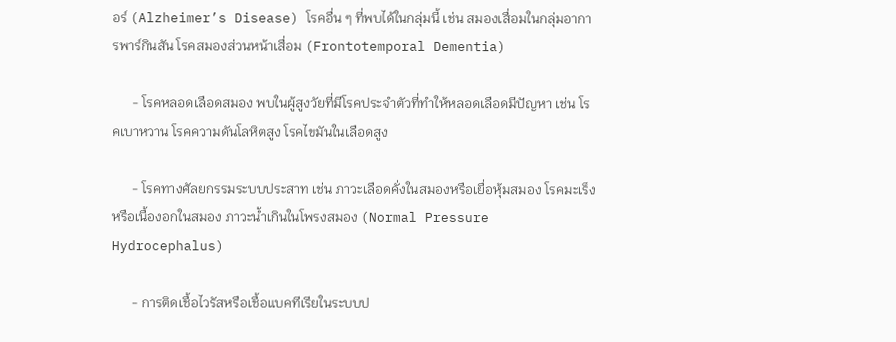อร์ (Alzheimer’s Disease) โรคอื่น ๆ ที่พบได้ในกลุ่มนี้ เช่น สมองเสื่อมในกลุ่มอาการพาร์กินสัน โรคสมองส่วนหน้าเสื่อม (Frontotemporal Dementia)

      - โรคหลอดเลือดสมอง พบในผู้สูงวัยที่มีโรคประจำตัวที่ทำให้หลอดเลือดมีปัญหา เช่น โรคเบาหวาน โรคความดันโลหิตสูง โรคไขมันในเลือดสูง

      - โรคทางศัลยกรรมระบบประสาท เช่น ภาวะเลือดคั่งในสมองหรือเยื่อหุ้มสมอง โรคมะเร็งหรือเนื้องอกในสมอง ภาวะน้ำเกินในโพรงสมอง (Normal Pressure Hydrocephalus)

      - การติดเชื้อไวรัสหรือเชื้อแบคทีเรียในระบบป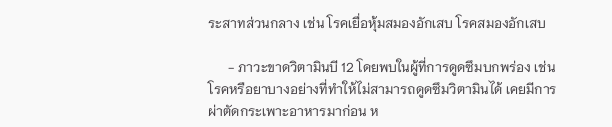ระสาทส่วนกลาง เช่น โรคเยื่อหุ้มสมองอักเสบ โรคสมองอักเสบ

      - ภาวะขาดวิตามินบี 12 โดยพบในผู้ที่การดูดซึมบกพร่อง เช่น โรคหรือยาบางอย่างที่ทำให้ไม่สามารถดูดซึมวิตามินได้ เคยมีการผ่าตัดกระเพาะอาหารมาก่อน ห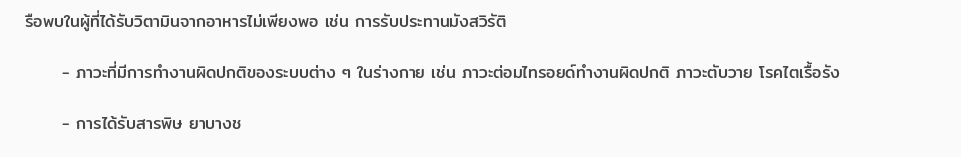รือพบในผู้ที่ได้รับวิตามินจากอาหารไม่เพียงพอ เช่น การรับประทานมังสวิรัติ

      - ภาวะที่มีการทำงานผิดปกติของระบบต่าง ๆ ในร่างกาย เช่น ภาวะต่อมไทรอยด์ทำงานผิดปกติ ภาวะตับวาย โรคไตเรื้อรัง

      - การได้รับสารพิษ ยาบางช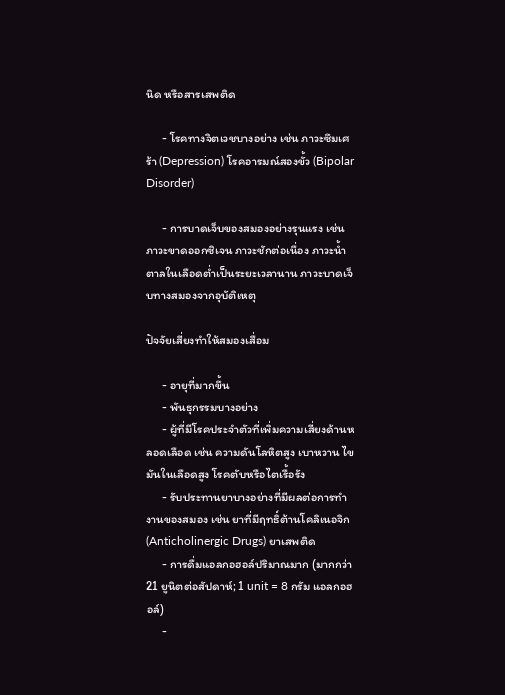นิด หรือสารเสพติด

      - โรคทางจิตเวชบางอย่าง เช่น ภาวะซึมเศร้า (Depression) โรคอารมณ์สองขั้ว (Bipolar Disorder)

      - การบาดเจ็บของสมองอย่างรุนแรง เช่น ภาวะขาดออกซิเจน ภาวะชักต่อเนื่อง ภาวะน้ำตาลในเลือดต่ำเป็นระยะเวลานาน ภาวะบาดเจ็บทางสมองจากอุบัติเหตุ

ปัจจัยเสี่ยงทำให้สมองเสื่อม

      - อายุที่มากขึ้น
      - พันธุกรรมบางอย่าง
      - ผู้ที่มีโรคประจำตัวที่เพิ่มความเสี่ยงด้านหลอดเลือด เช่น ความดันโลหิตสูง เบาหวาน ไขมันในเลือดสูง โรคตับหรือไตเรื้อรัง
      - รับประทานยาบางอย่างที่มีผลต่อการทำงานของสมอง เช่น ยาที่มีฤทธิ์ต้านโคลิเนอจิก (Anticholinergic Drugs) ยาเสพติด
      - การดื่มแอลกอฮอล์ปริมาณมาก (มากกว่า 21 ยูนิตต่อสัปดาห์; 1 unit = 8 กรัม แอลกอฮอล์)
      -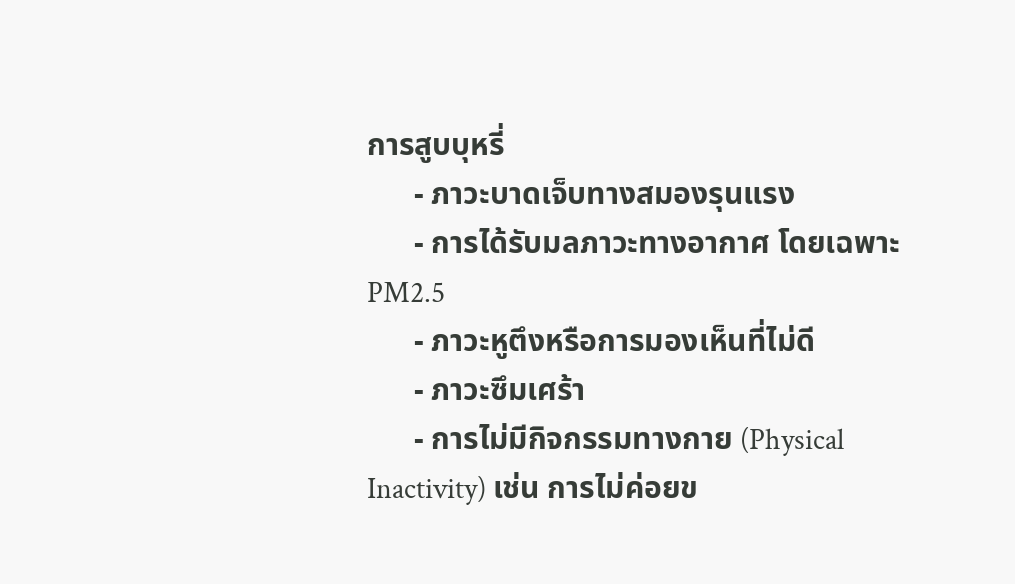การสูบบุหรี่
      - ภาวะบาดเจ็บทางสมองรุนแรง
      - การได้รับมลภาวะทางอากาศ โดยเฉพาะ PM2.5
      - ภาวะหูตึงหรือการมองเห็นที่ไม่ดี
      - ภาวะซึมเศร้า
      - การไม่มีกิจกรรมทางกาย (Physical Inactivity) เช่น การไม่ค่อยข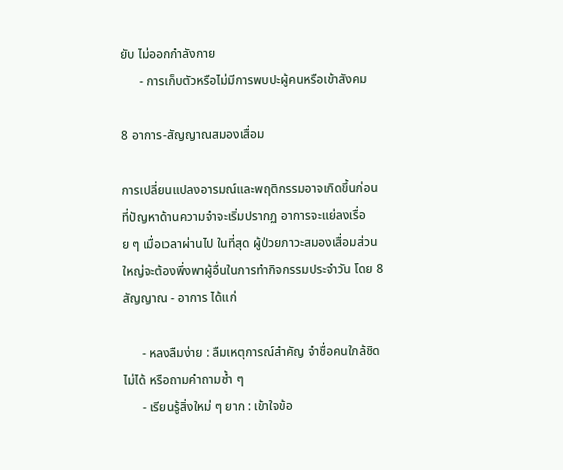ยับ ไม่ออกกำลังกาย
      - การเก็บตัวหรือไม่มีการพบปะผู้คนหรือเข้าสังคม

8 อาการ-สัญญาณสมองเสื่อม

การเปลี่ยนแปลงอารมณ์และพฤติกรรมอาจเกิดขึ้นก่อนที่ปัญหาด้านความจำจะเริ่มปรากฏ อาการจะแย่ลงเรื่อย ๆ เมื่อเวลาผ่านไป ในที่สุด ผู้ป่วยภาวะสมองเสื่อมส่วนใหญ่จะต้องพึ่งพาผู้อื่นในการทำกิจกรรมประจำวัน โดย 8 สัญญาณ - อาการ ได้แก่

      - หลงลืมง่าย : ลืมเหตุการณ์สำคัญ จำชื่อคนใกล้ชิดไม่ได้ หรือถามคำถามซ้ำ ๆ
      - เรียนรู้สิ่งใหม่ ๆ ยาก : เข้าใจข้อ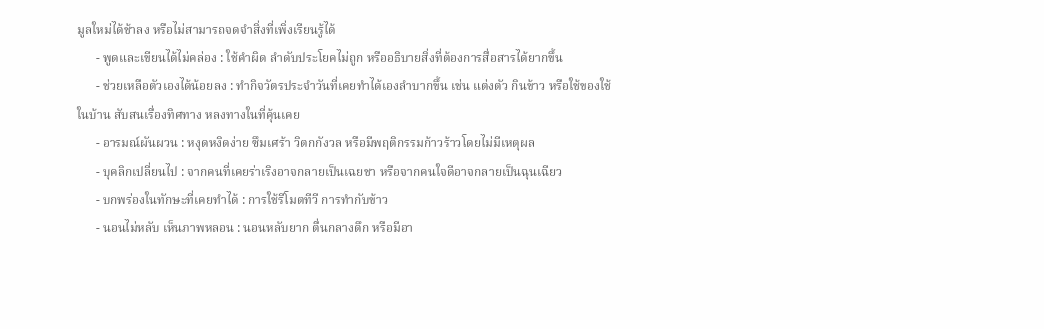มูลใหม่ได้ช้าลง หรือไม่สามารถจดจำสิ่งที่เพิ่งเรียนรู้ได้
      - พูดและเขียนได้ไม่คล่อง : ใช้คำผิด ลำดับประโยคไม่ถูก หรืออธิบายสิ่งที่ต้องการสื่อสารได้ยากขึ้น
      - ช่วยเหลือตัวเองได้น้อยลง : ทำกิจวัตรประจำวันที่เคยทำได้เองลำบากขึ้น เช่น แต่งตัว กินข้าว หรือใช้ของใช้ในบ้าน สับสนเรื่องทิศทาง หลงทางในที่คุ้นเคย
      - อารมณ์ผันผวน : หงุดหงิดง่าย ซึมเศร้า วิตกกังวล หรือมีพฤติกรรมก้าวร้าวโดยไม่มีเหตุผล
      - บุคลิกเปลี่ยนไป : จากคนที่เคยร่าเริงอาจกลายเป็นเฉยชา หรือจากคนใจดีอาจกลายเป็นฉุนเฉียว
      - บกพร่องในทักษะที่เคยทำได้ : การใช้รีโมตทีวี การทำกับข้าว
      - นอนไม่หลับ เห็นภาพหลอน : นอนหลับยาก ตื่นกลางดึก หรือมีอา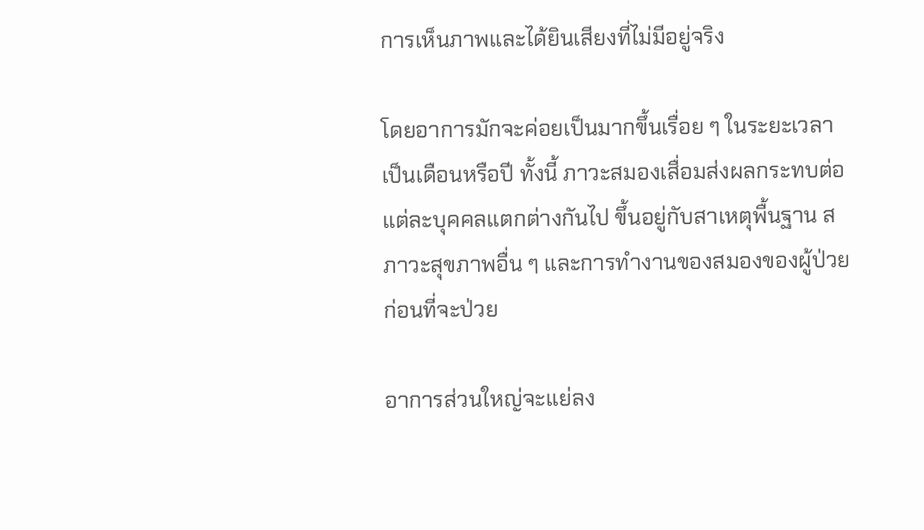การเห็นภาพและได้ยินเสียงที่ไม่มีอยู่จริง

โดยอาการมักจะค่อยเป็นมากขึ้นเรื่อย ๆ ในระยะเวลาเป็นเดือนหรือปี ทั้งนี้ ภาวะสมองเสื่อมส่งผลกระทบต่อแต่ละบุคคลแตกต่างกันไป ขึ้นอยู่กับสาเหตุพื้นฐาน สภาวะสุขภาพอื่น ๆ และการทำงานของสมองของผู้ป่วยก่อนที่จะป่วย

อาการส่วนใหญ่จะแย่ลง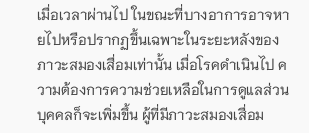เมื่อเวลาผ่านไป ในขณะที่บางอาการอาจหายไปหรือปรากฏขึ้นเฉพาะในระยะหลังของภาวะสมองเสื่อมเท่านั้น เมื่อโรคดำเนินไป ความต้องการความช่วยเหลือในการดูแลส่วนบุคคลก็จะเพิ่มขึ้น ผู้ที่มีภาวะสมองเสื่อม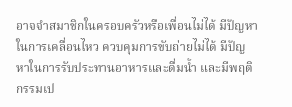อาจจำสมาชิกในครอบครัวหรือเพื่อนไม่ได้ มีปัญหาในการเคลื่อนไหว ควบคุมการขับถ่ายไม่ได้ มีปัญหาในการรับประทานอาหารและดื่มน้ำ และมีพฤติกรรมเป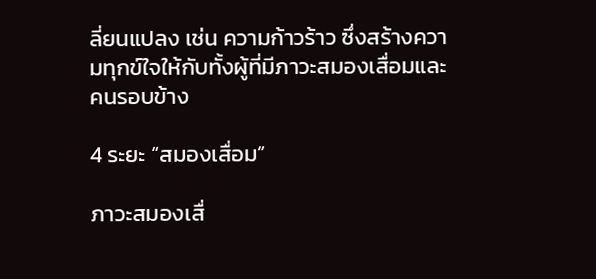ลี่ยนแปลง เช่น ความก้าวร้าว ซึ่งสร้างความทุกข์ใจให้กับทั้งผู้ที่มีภาวะสมองเสื่อมและคนรอบข้าง

4 ระยะ “สมองเสื่อม”

ภาวะสมองเสื่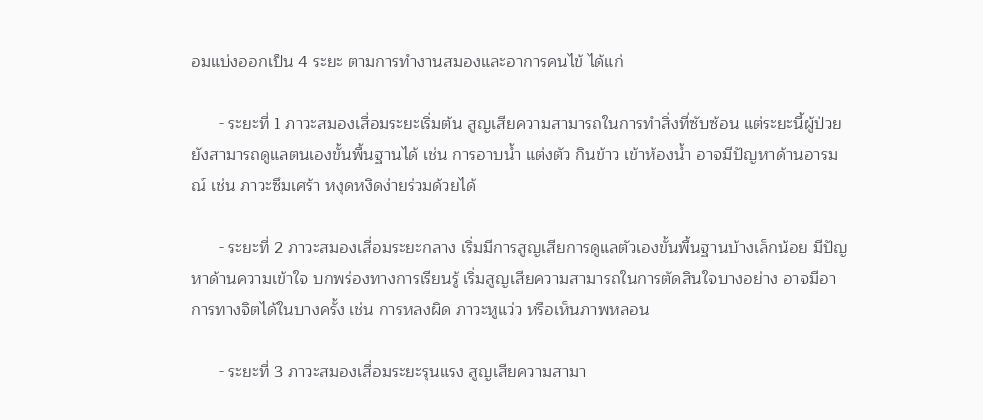อมแบ่งออกเป็น 4 ระยะ ตามการทำงานสมองและอาการคนไข้ ได้แก่

      - ระยะที่ 1 ภาวะสมองเสื่อมระยะเริ่มต้น สูญเสียความสามารถในการทำสิ่งที่ซับซ้อน แต่ระยะนี้ผู้ป่วยยังสามารถดูแลตนเองขั้นพื้นฐานได้ เช่น การอาบน้ำ แต่งตัว กินข้าว เข้าห้องน้ำ อาจมีปัญหาด้านอารมณ์ เช่น ภาวะซึมเศร้า หงุดหงิดง่ายร่วมด้วยได้

      - ระยะที่ 2 ภาวะสมองเสื่อมระยะกลาง เริ่มมีการสูญเสียการดูแลตัวเองขั้นพื้นฐานบ้างเล็กน้อย มีปัญหาด้านความเข้าใจ บกพร่องทางการเรียนรู้ เริ่มสูญเสียความสามารถในการตัดสินใจบางอย่าง อาจมีอาการทางจิตได้ในบางครั้ง เช่น การหลงผิด ภาวะหูแว่ว หรือเห็นภาพหลอน

      - ระยะที่ 3 ภาวะสมองเสื่อมระยะรุนแรง สูญเสียความสามา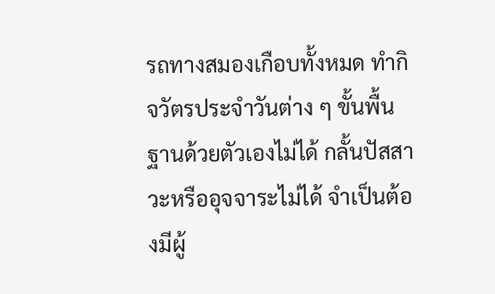รถทางสมองเกือบทั้งหมด ทำกิจวัตรประจำวันต่าง ๆ ขั้นพื้นฐานด้วยตัวเองไม่ได้ กลั้นปัสสาวะหรืออุจจาระไม่ได้ จำเป็นต้องมีผู้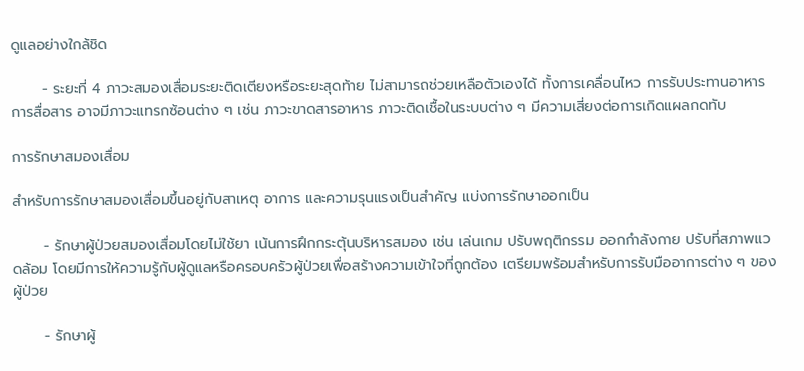ดูแลอย่างใกล้ชิด

      - ระยะที่ 4 ภาวะสมองเสื่อมระยะติดเตียงหรือระยะสุดท้าย ไม่สามารถช่วยเหลือตัวเองได้ ทั้งการเคลื่อนไหว การรับประทานอาหาร การสื่อสาร อาจมีภาวะแทรกซ้อนต่าง ๆ เช่น ภาวะขาดสารอาหาร ภาวะติดเชื้อในระบบต่าง ๆ มีความเสี่ยงต่อการเกิดแผลกดทับ

การรักษาสมองเสื่อม

สำหรับการรักษาสมองเสื่อมขึ้นอยู่กับสาเหตุ อาการ และความรุนแรงเป็นสำคัญ แบ่งการรักษาออกเป็น

      - รักษาผู้ป่วยสมองเสื่อมโดยไม่ใช้ยา เน้นการฝึกกระตุ้นบริหารสมอง เช่น เล่นเกม ปรับพฤติกรรม ออกกำลังกาย ปรับที่สภาพแวดล้อม โดยมีการให้ความรู้กับผู้ดูแลหรือครอบครัวผู้ป่วยเพื่อสร้างความเข้าใจที่ถูกต้อง เตรียมพร้อมสำหรับการรับมืออาการต่าง ๆ ของผู้ป่วย

      - รักษาผู้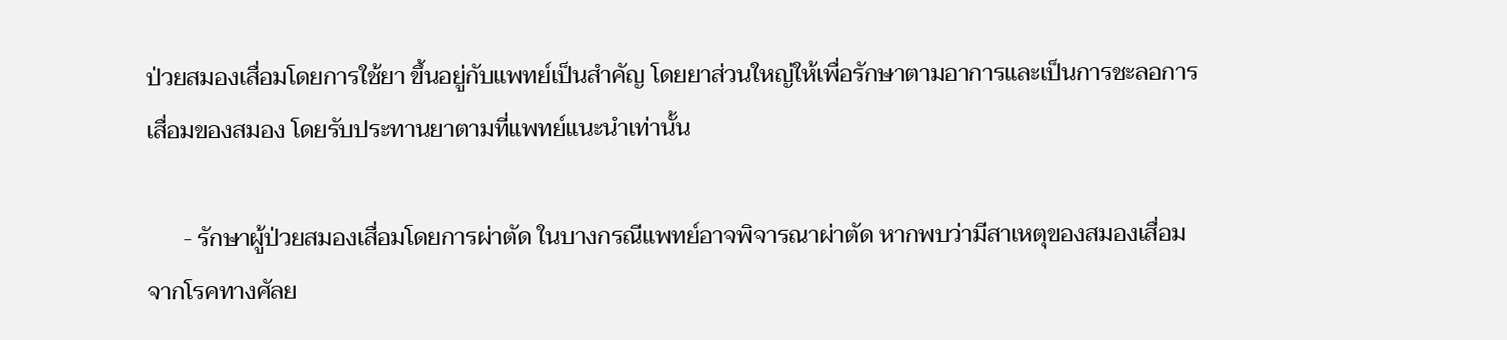ป่วยสมองเสื่อมโดยการใช้ยา ขึ้นอยู่กับแพทย์เป็นสำคัญ โดยยาส่วนใหญ่ให้เพื่อรักษาตามอาการและเป็นการชะลอการเสื่อมของสมอง โดยรับประทานยาตามที่แพทย์แนะนำเท่านั้น

      - รักษาผู้ป่วยสมองเสื่อมโดยการผ่าตัด ในบางกรณีแพทย์อาจพิจารณาผ่าตัด หากพบว่ามีสาเหตุของสมองเสื่อมจากโรคทางศัลย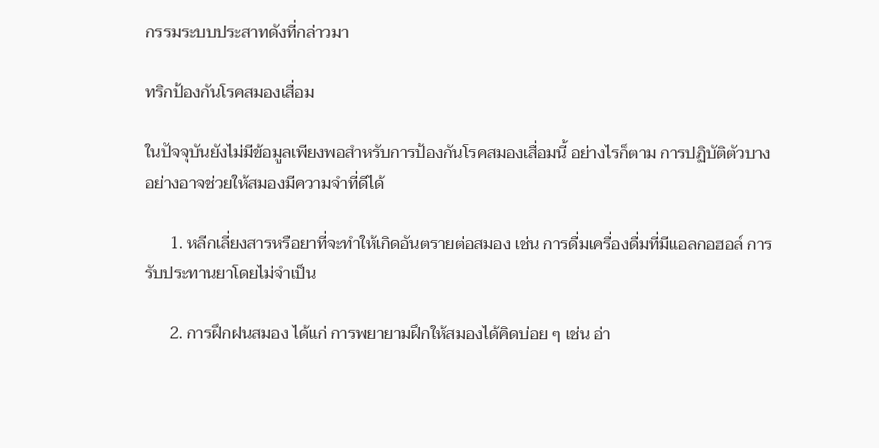กรรมระบบประสาทดังที่กล่าวมา

ทริกป้องกันโรคสมองเสื่อม

ในปัจจุบันยังไม่มีข้อมูลเพียงพอสำหรับการป้องกันโรคสมองเสื่อมนี้ อย่างไรก็ตาม การปฏิบัติตัวบางอย่างอาจช่วยให้สมองมีความจำที่ดีได้

      1. หลีกเลี่ยงสารหรือยาที่จะทำให้เกิดอันตรายต่อสมอง เช่น การดื่มเครื่องดื่มที่มีแอลกอฮอล์ การรับประทานยาโดยไม่จำเป็น

      2. การฝึกฝนสมอง ได้แก่ การพยายามฝึกให้สมองได้คิดบ่อย ๆ เช่น อ่า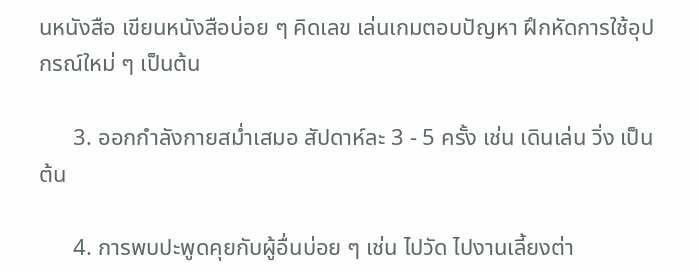นหนังสือ เขียนหนังสือบ่อย ๆ คิดเลข เล่นเกมตอบปัญหา ฝึกหัดการใช้อุปกรณ์ใหม่ ๆ เป็นต้น

      3. ออกกำลังกายสม่ำเสมอ สัปดาห์ละ 3 - 5 ครั้ง เช่น เดินเล่น วิ่ง เป็นต้น

      4. การพบปะพูดคุยกับผู้อื่นบ่อย ๆ เช่น ไปวัด ไปงานเลี้ยงต่า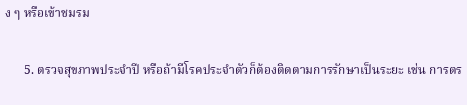ง ๆ หรือเข้าชมรม

      5. ตรวจสุขภาพประจำปี หรือถ้ามีโรคประจำตัวก็ต้องติดตามการรักษาเป็นระยะ เช่น การตร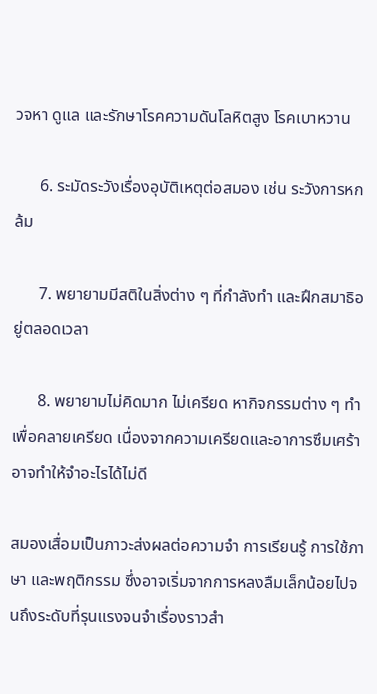วจหา ดูแล และรักษาโรคความดันโลหิตสูง โรคเบาหวาน

      6. ระมัดระวังเรื่องอุบัติเหตุต่อสมอง เช่น ระวังการหกล้ม

      7. พยายามมีสติในสิ่งต่าง ๆ ที่กำลังทำ และฝึกสมาธิอยู่ตลอดเวลา

      8. พยายามไม่คิดมาก ไม่เครียด หากิจกรรมต่าง ๆ ทำเพื่อคลายเครียด เนื่องจากความเครียดและอาการซึมเศร้าอาจทำให้จำอะไรได้ไม่ดี

สมองเสื่อมเป็นภาวะส่งผลต่อความจำ การเรียนรู้ การใช้ภาษา และพฤติกรรม ซึ่งอาจเริ่มจากการหลงลืมเล็กน้อยไปจนถึงระดับที่รุนแรงจนจำเรื่องราวสำ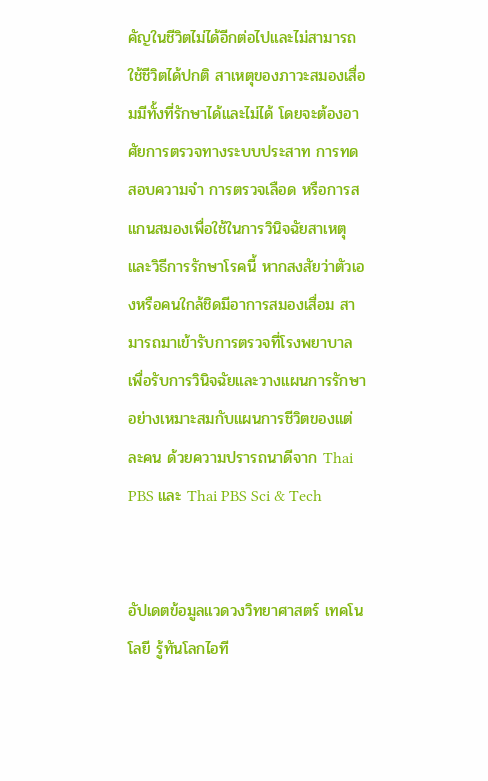คัญในชีวิตไม่ได้อีกต่อไปและไม่สามารถใช้ชีวิตได้ปกติ สาเหตุของภาวะสมองเสื่อมมีทั้งที่รักษาได้และไม่ได้ โดยจะต้องอาศัยการตรวจทางระบบประสาท การทดสอบความจำ การตรวจเลือด หรือการสแกนสมองเพื่อใช้ในการวินิจฉัยสาเหตุและวิธีการรักษาโรคนี้ หากสงสัยว่าตัวเองหรือคนใกล้ชิดมีอาการสมองเสื่อม สามารถมาเข้ารับการตรวจที่โรงพยาบาล เพื่อรับการวินิจฉัยและวางแผนการรักษาอย่างเหมาะสมกับแผนการชีวิตของแต่ละคน ด้วยความปรารถนาดีจาก Thai PBS และ Thai PBS Sci & Tech


อัปเดตข้อมูลแวดวงวิทยาศาสตร์ เทคโนโลยี รู้ทันโลกไอที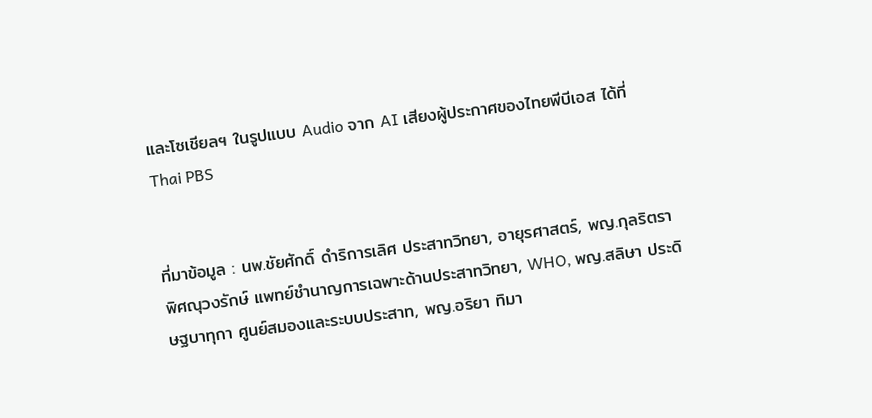และโซเชียลฯ ในรูปแบบ Audio จาก AI เสียงผู้ประกาศของไทยพีบีเอส ได้ที่ Thai PBS


ที่มาข้อมูล : นพ.ชัยศักดิ์ ดำริการเลิศ ประสาทวิทยา, อายุรศาสตร์, พญ.กุลริตรา พิศณุวงรักษ์ แพทย์ชำนาญการเฉพาะด้านประสาทวิทยา, WHO, พญ.สลิษา ประดิษฐบาทุกา ศูนย์สมองและระบบประสาท, พญ.อริยา ทิมา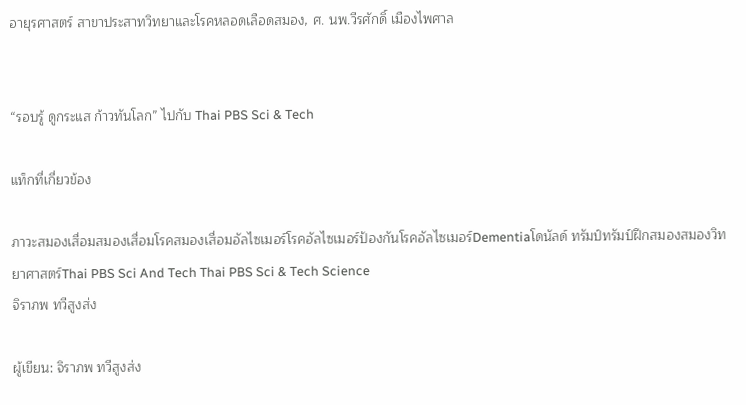อายุรศาสตร์ สาขาประสาทวิทยาและโรคหลอดเลือดสมอง, ศ. นพ.วีรศักดิ์ เมืองไพศาล


“รอบรู้ ดูกระแส ก้าวทันโลก” ไปกับ Thai PBS Sci & Tech

แท็กที่เกี่ยวข้อง

ภาวะสมองเสื่อมสมองเสื่อมโรคสมองเสื่อมอัลไซเมอร์โรคอัลไซเมอร์ป้องกันโรคอัลไซเมอร์Dementiaโดนัลด์ ทรัมป์ทรัมป์ฝึกสมองสมองวิทยาศาสตร์Thai PBS Sci And Tech Thai PBS Sci & Tech Science
จิราภพ ทวีสูงส่ง

ผู้เขียน: จิราภพ ทวีสูงส่ง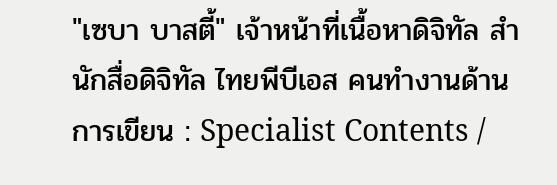"เซบา บาสตี้" เจ้าหน้าที่เนื้อหาดิจิทัล สำนักสื่อดิจิทัล ไทยพีบีเอส คนทำงานด้านการเขียน : Specialist Contents /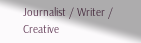Journalist / Writer / Creative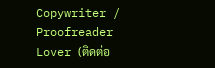Copywriter / Proofreader Lover (ติดต่อ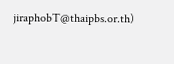jiraphobT@thaipbs.or.th)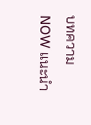บทความ NOW แนะนำ